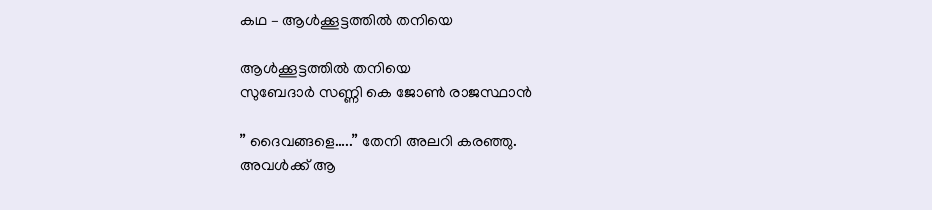കഥ – ആൾക്കൂട്ടത്തിൽ തനിയെ

ആൾക്കൂട്ടത്തിൽ തനിയെ
സുബേദാർ സണ്ണി കെ ജോൺ രാജസ്ഥാൻ

” ദൈവങ്ങളെ…..” തേനി അലറി കരഞ്ഞു.
അവൾക്ക് ആ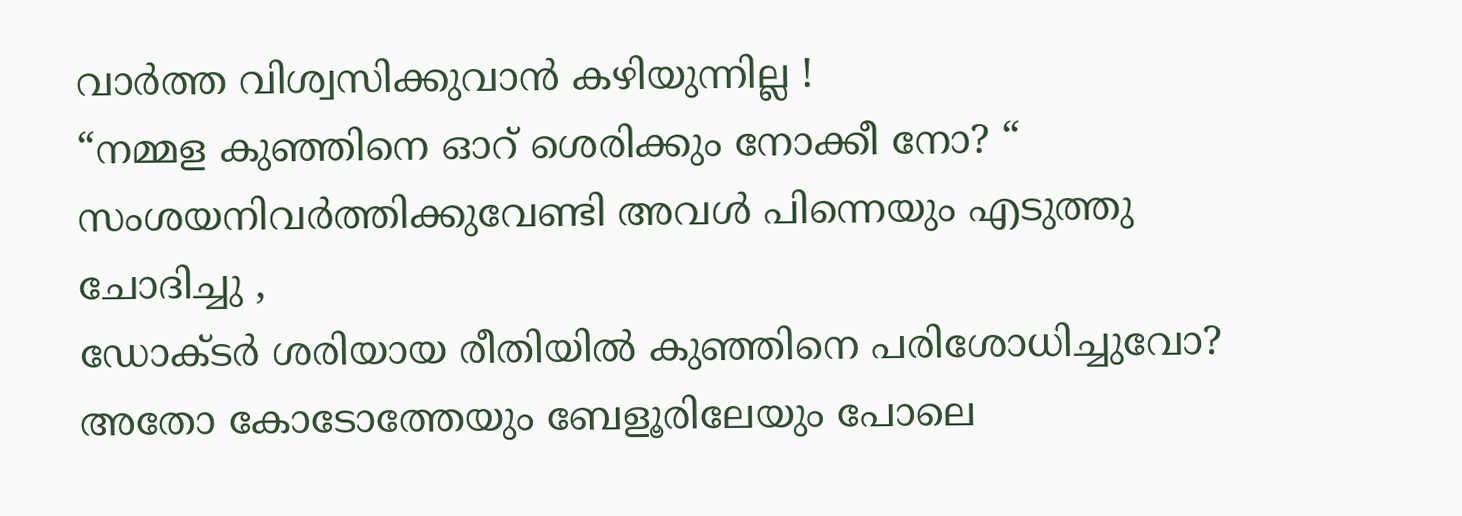വാർത്ത വിശ്വസിക്കുവാൻ കഴിയുന്നില്ല !
“നമ്മള കുഞ്ഞിനെ ഓറ് ശെരിക്കും നോക്കീ നോ? “
സംശയനിവർത്തിക്കുവേണ്ടി അവൾ പിന്നെയും എടുത്തു ചോദിച്ചു ,
ഡോക്ടർ ശരിയായ രീതിയിൽ കുഞ്ഞിനെ പരിശോധിച്ചുവോ? അതോ കോടോത്തേയും ബേളൂരിലേയും പോലെ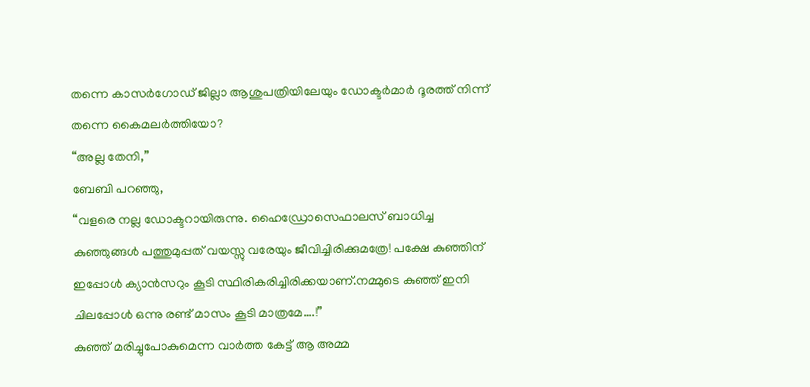തന്നെ കാസർഗോഡ് ജില്ലാ ആശുപത്രിയിലേയും ഡോക്ടർമാർ ദൂരത്ത് നിന്ന് തന്നെ കൈമലർത്തിയോ?
“അല്ല തേനി,”
ബേബി പറഞ്ഞു,
“വളരെ നല്ല ഡോക്ടറായിരുന്നു. ഹൈഡ്രോസെഫാലസ് ബാധിച്ച കുഞ്ഞുങ്ങൾ പത്തുമുപ്പത് വയസ്സു വരേയും ജീവിച്ചിരിക്കുമത്രേ! പക്ഷേ കുഞ്ഞിന് ഇപ്പോൾ ക്യാൻസറും കൂടി സ്ഥിരികരിച്ചിരിക്കയാണ്.നമ്മുടെ കുഞ്ഞ് ഇനി ചിലപ്പോൾ ഒന്നു രണ്ട് മാസം കൂടി മാത്രമേ….!”
കുഞ്ഞ് മരിച്ചുപോകുമെന്ന വാർത്ത കേട്ട് ആ അമ്മ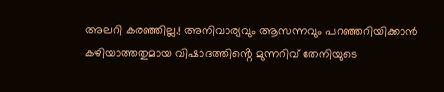അലറി കരഞ്ഞില്ല.! അനിവാര്യവും ആസന്നവും പറഞ്ഞറിയിക്കാൻ കഴിയാത്തതുമായ വിഷാദത്തിൻ്റെ മുന്നറിവ് തേനിയുടെ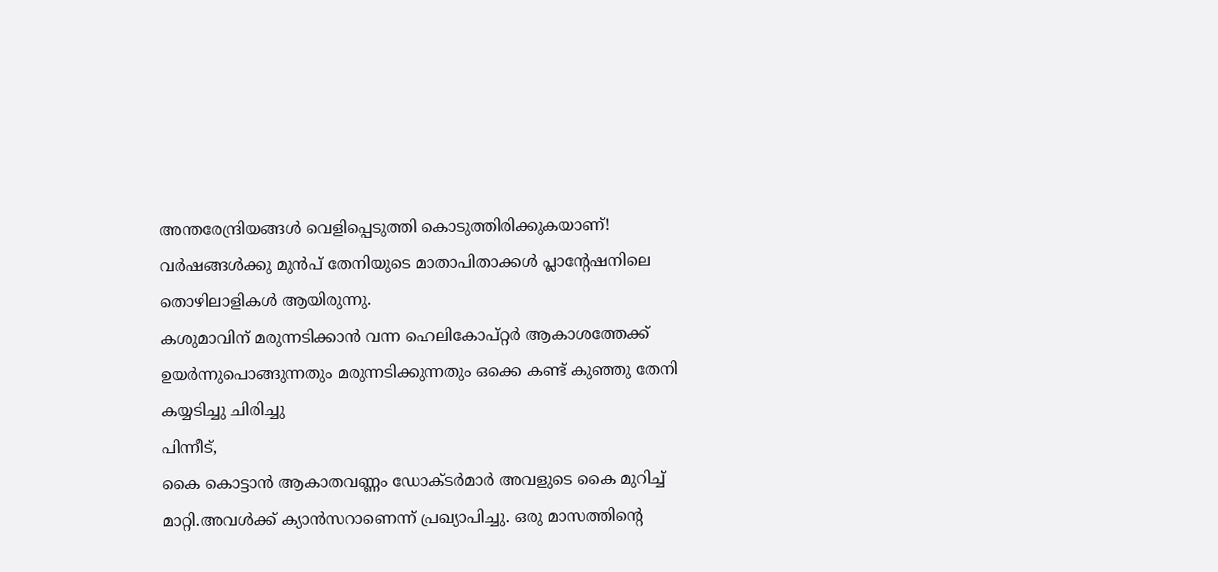അന്തരേന്ദ്രിയങ്ങൾ വെളിപ്പെടുത്തി കൊടുത്തിരിക്കുകയാണ്!
വർഷങ്ങൾക്കു മുൻപ് തേനിയുടെ മാതാപിതാക്കൾ പ്ലാന്റേഷനിലെ തൊഴിലാളികൾ ആയിരുന്നു.
കശുമാവിന് മരുന്നടിക്കാൻ വന്ന ഹെലികോപ്റ്റർ ആകാശത്തേക്ക് ഉയർന്നുപൊങ്ങുന്നതും മരുന്നടിക്കുന്നതും ഒക്കെ കണ്ട് കുഞ്ഞു തേനി കയ്യടിച്ചു ചിരിച്ചു
പിന്നീട്,
കൈ കൊട്ടാൻ ആകാതവണ്ണം ഡോക്ടർമാർ അവളുടെ കൈ മുറിച്ച് മാറ്റി.അവൾക്ക് ക്യാൻസറാണെന്ന് പ്രഖ്യാപിച്ചു. ഒരു മാസത്തിന്റെ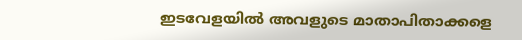ഇടവേളയിൽ അവളുടെ മാതാപിതാക്കളെ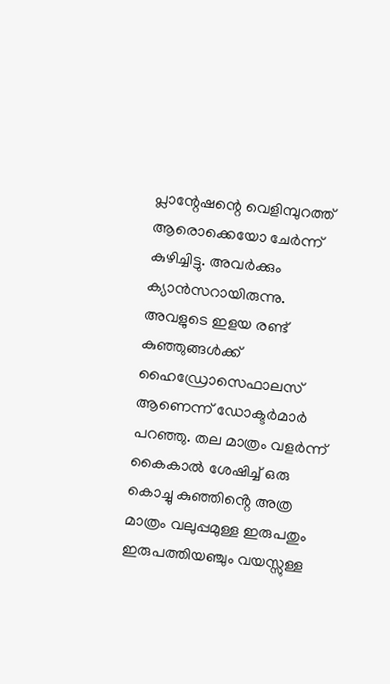പ്ലാന്റേഷന്റെ വെളിമ്പുറത്ത് ആരൊക്കെയോ ചേർന്ന് കുഴിച്ചിട്ടു. അവർക്കും ക്യാൻസറായിരുന്നു.
അവളുടെ ഇളയ രണ്ട് കുഞ്ഞുങ്ങൾക്ക് ഹൈഡ്രോസെഫാലസ് ആണെന്ന് ഡോക്ടർമാർ പറഞ്ഞു. തല മാത്രം വളർന്ന് കൈകാൽ ശേഷിച്ച് ഒരു കൊച്ചു കുഞ്ഞിൻ്റെ അത്ര മാത്രം വലുപ്പമുള്ള ഇരുപതും ഇരുപത്തിയഞ്ചും വയസ്സുള്ള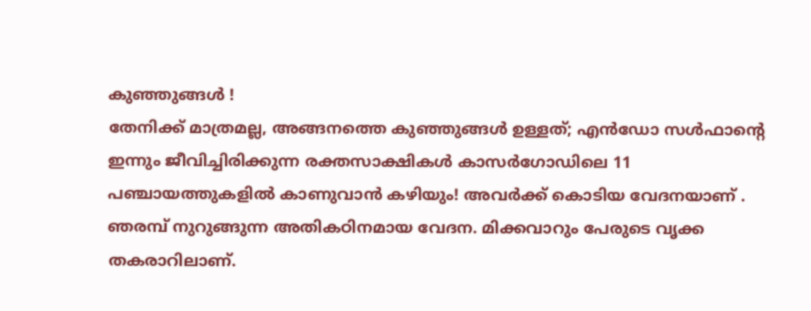കുഞ്ഞുങ്ങൾ !
തേനിക്ക് മാത്രമല്ല, അങ്ങനത്തെ കുഞ്ഞുങ്ങൾ ഉള്ളത്; എൻഡോ സൾഫാൻ്റെ ഇന്നും ജീവിച്ചിരിക്കുന്ന രക്തസാക്ഷികൾ കാസർഗോഡിലെ 11 പഞ്ചായത്തുകളിൽ കാണുവാൻ കഴിയും! അവർക്ക് കൊടിയ വേദനയാണ് . ഞരമ്പ് നുറുങ്ങുന്ന അതികഠിനമായ വേദന. മിക്കവാറും പേരുടെ വൃക്ക തകരാറിലാണ്.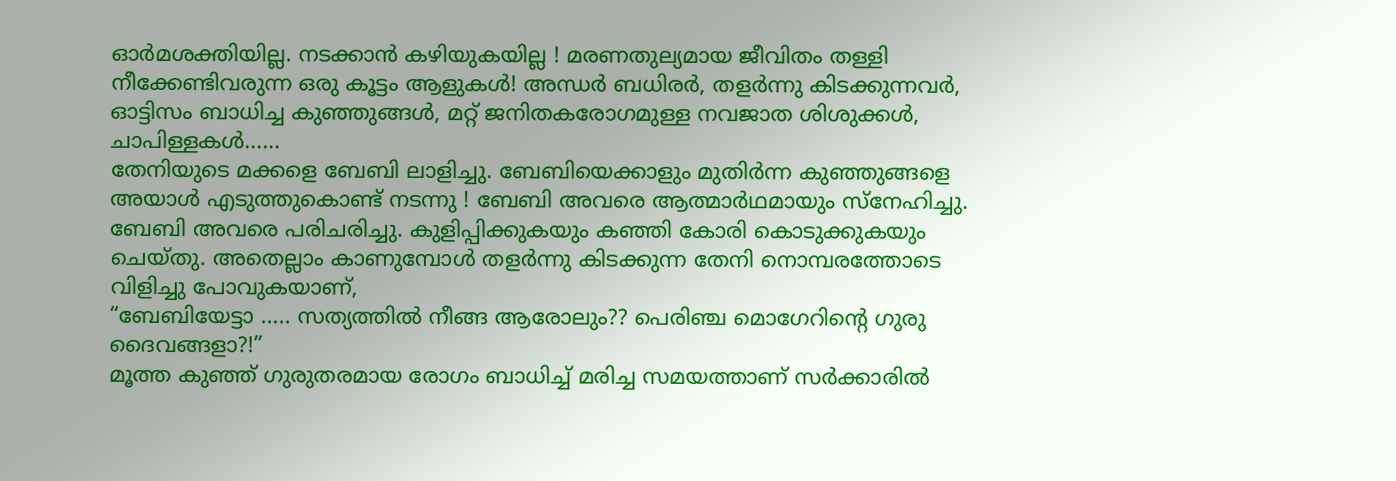ഓർമശക്തിയില്ല. നടക്കാൻ കഴിയുകയില്ല ! മരണതുല്യമായ ജീവിതം തള്ളി നീക്കേണ്ടിവരുന്ന ഒരു കൂട്ടം ആളുകൾ! അന്ധർ ബധിരർ, തളർന്നു കിടക്കുന്നവർ, ഓട്ടിസം ബാധിച്ച കുഞ്ഞുങ്ങൾ, മറ്റ് ജനിതകരോഗമുള്ള നവജാത ശിശുക്കൾ, ചാപിള്ളകൾ……
തേനിയുടെ മക്കളെ ബേബി ലാളിച്ചു. ബേബിയെക്കാളും മുതിർന്ന കുഞ്ഞുങ്ങളെ അയാൾ എടുത്തുകൊണ്ട് നടന്നു ! ബേബി അവരെ ആത്മാർഥമായും സ്നേഹിച്ചു. ബേബി അവരെ പരിചരിച്ചു. കുളിപ്പിക്കുകയും കഞ്ഞി കോരി കൊടുക്കുകയും ചെയ്തു. അതെല്ലാം കാണുമ്പോൾ തളർന്നു കിടക്കുന്ന തേനി നൊമ്പരത്തോടെ വിളിച്ചു പോവുകയാണ്,
“ബേബിയേട്ടാ ….. സത്യത്തിൽ നീങ്ങ ആരോലും?? പെരിഞ്ച മൊഗേറിൻ്റെ ഗുരു ദൈവങ്ങളാ?!”
മൂത്ത കുഞ്ഞ് ഗുരുതരമായ രോഗം ബാധിച്ച് മരിച്ച സമയത്താണ് സർക്കാരിൽ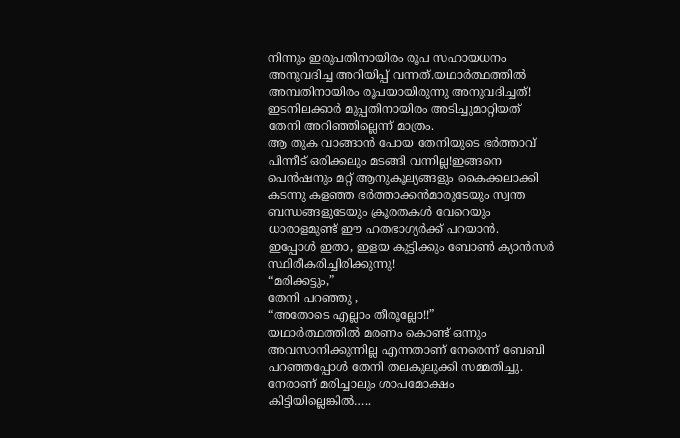നിന്നും ഇരുപതിനായിരം രൂപ സഹായധനം അനുവദിച്ച അറിയിപ്പ് വന്നത്.യഥാർത്ഥത്തിൽ അമ്പതിനായിരം രൂപയായിരുന്നു അനുവദിച്ചത്! ഇടനിലക്കാർ മുപ്പതിനായിരം അടിച്ചുമാറ്റിയത് തേനി അറിഞ്ഞില്ലെന്ന് മാത്രം.
ആ തുക വാങ്ങാൻ പോയ തേനിയുടെ ഭർത്താവ് പിന്നീട് ഒരിക്കലും മടങ്ങി വന്നില്ല!ഇങ്ങനെ പെൻഷനും മറ്റ് ആനുകൂല്യങ്ങളും കൈക്കലാക്കി കടന്നു കളഞ്ഞ ഭർത്താക്കൻമാരുടേയും സ്വന്ത ബന്ധങ്ങളുടേയും ക്രൂരതകൾ വേറെയും ധാരാളമുണ്ട് ഈ ഹതഭാഗ്യർക്ക് പറയാൻ.
ഇപ്പോൾ ഇതാ, ഇളയ കുട്ടിക്കും ബോൺ ക്യാൻസർ സ്ഥിരീകരിച്ചിരിക്കുന്നു!
“മരിക്കട്ടും,”
തേനി പറഞ്ഞു ,
“അതോടെ എല്ലാം തീരൂല്ലോ!!”
യഥാർത്ഥത്തിൽ മരണം കൊണ്ട് ഒന്നും അവസാനിക്കുന്നില്ല എന്നതാണ് നേരെന്ന് ബേബി പറഞ്ഞപ്പോൾ തേനി തലകുലുക്കി സമ്മതിച്ചു.
നേരാണ് മരിച്ചാലും ശാപമോക്ഷം കിട്ടിയില്ലെങ്കിൽ…..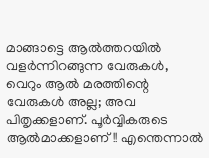മാങ്ങാട്ടെ ആൽത്തറയിൽ വളർന്നിറങ്ങുന്ന വേരുകൾ, വെറും ആൽ മരത്തിന്റെ വേരുകൾ അല്ല; അവ പിതൃക്കളാണ്. പൂർവ്വികരുടെ ആൽമാക്കളാണ്!! എന്തെന്നാൽ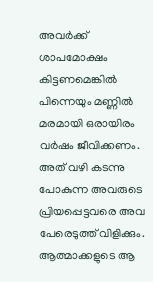അവർക്ക് ശാപമോക്ഷം കിട്ടണമെങ്കിൽ പിന്നെയും മണ്ണിൽ മരമായി ഒരായിരം വർഷം ജീവിക്കണം. അത് വഴി കടന്നു പോകുന്ന അവരുടെ പ്രിയപ്പെട്ടവരെ അവ പേരെടുത്ത് വിളിക്കും. ആത്മാക്കളുടെ ആ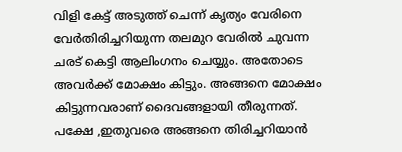വിളി കേട്ട് അടുത്ത് ചെന്ന് കൃത്യം വേരിനെ വേർതിരിച്ചറിയുന്ന തലമുറ വേരിൽ ചുവന്ന ചരട് കെട്ടി ആലിംഗനം ചെയ്യും. അതോടെ അവർക്ക് മോക്ഷം കിട്ടും. അങ്ങനെ മോക്ഷം കിട്ടുന്നവരാണ് ദൈവങ്ങളായി തീരുന്നത്. പക്ഷേ ,ഇതുവരെ അങ്ങനെ തിരിച്ചറിയാൻ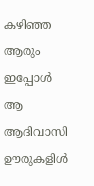കഴിഞ്ഞ ആരും ഇപ്പോൾ ആ ആദിവാസി ഊരുകളിൾ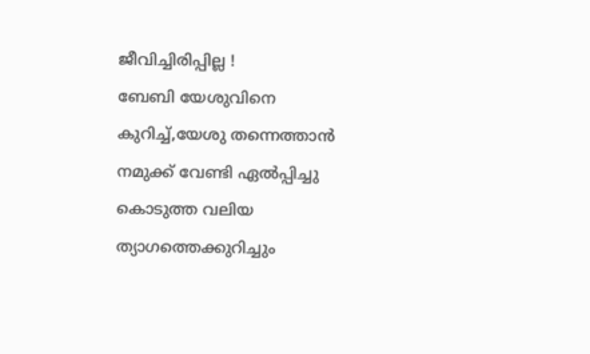ജീവിച്ചിരിപ്പില്ല !
ബേബി യേശുവിനെ കുറിച്ച്,യേശു തന്നെത്താൻ നമുക്ക് വേണ്ടി ഏൽപ്പിച്ചു കൊടുത്ത വലിയ ത്യാഗത്തെക്കുറിച്ചും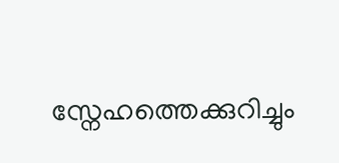സ്നേഹത്തെക്കുറിച്ചും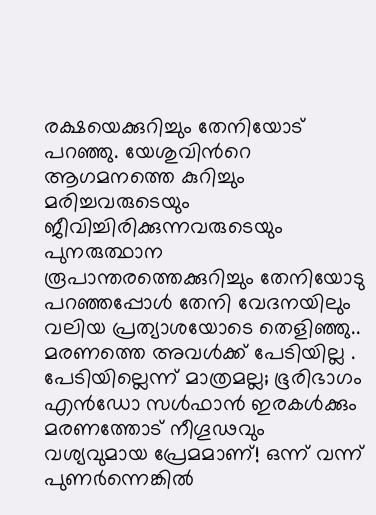രക്ഷയെക്കുറിച്ചും തേനിയോട് പറഞ്ഞു. യേശുവിൻറെ ആഗമനത്തെ കുറിച്ചും മരിച്ചവരുടെയും ജീവിച്ചിരിക്കുന്നവരുടെയും പുനരുത്ഥാന രൂപാന്തരത്തെക്കുറിച്ചും തേനിയോടു പറഞ്ഞപ്പോൾ തേനി വേദനയിലും വലിയ പ്രത്യാശയോടെ തെളിഞ്ഞു..
മരണത്തെ അവൾക്ക് പേടിയില്ല . പേടിയില്ലെന്ന് മാത്രമല്ല; ഭൂരിഭാഗം എൻഡോ സൾഫാൻ ഇരകൾക്കും മരണത്തോട് നീഗൂഢവും വശ്യവുമായ പ്രേമമാണ്! ഒന്ന് വന്ന് പുണർന്നെങ്കിൽ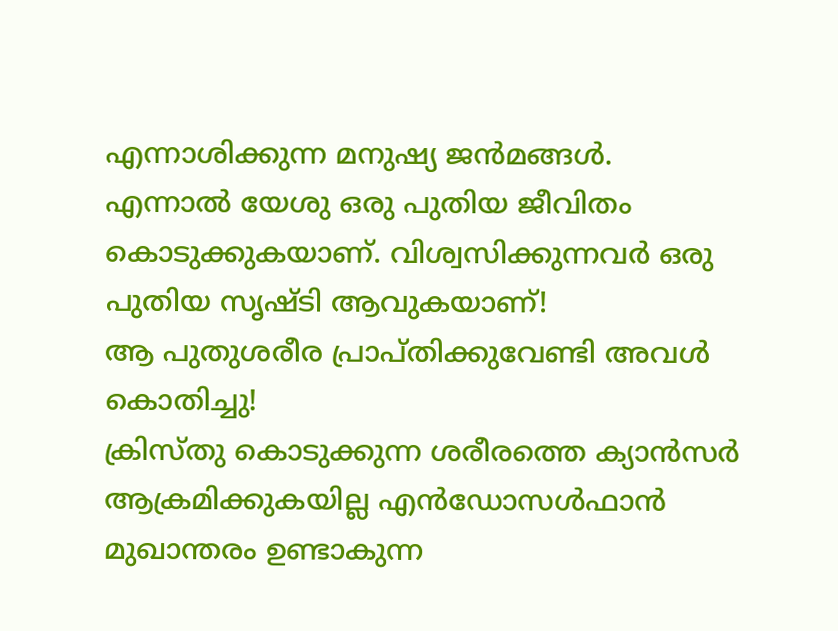എന്നാശിക്കുന്ന മനുഷ്യ ജൻമങ്ങൾ.
എന്നാൽ യേശു ഒരു പുതിയ ജീവിതം കൊടുക്കുകയാണ്. വിശ്വസിക്കുന്നവർ ഒരു പുതിയ സൃഷ്ടി ആവുകയാണ്!
ആ പുതുശരീര പ്രാപ്തിക്കുവേണ്ടി അവൾ കൊതിച്ചു!
ക്രിസ്തു കൊടുക്കുന്ന ശരീരത്തെ ക്യാൻസർ ആക്രമിക്കുകയില്ല എൻഡോസൾഫാൻ മുഖാന്തരം ഉണ്ടാകുന്ന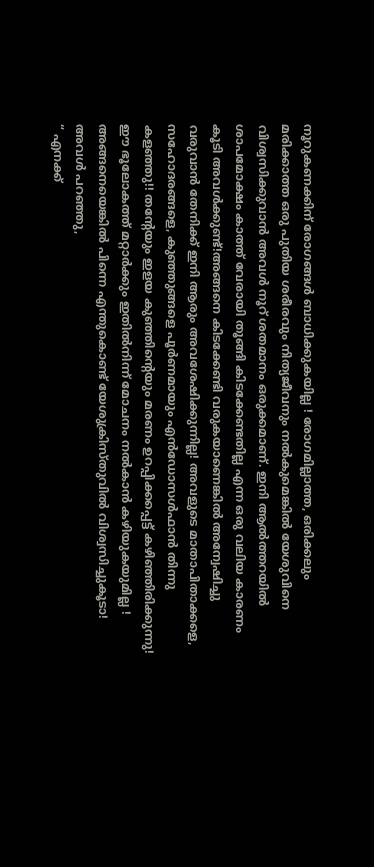നൂറുകണക്കിന് രോഗങ്ങൾ ബാധിക്കുകയില്ല ! രോഗമില്ലാത്ത, ഒരിക്കലും മരിക്കാത്ത ഒരു പുതിയ ശരീരവും നിത്യജീവനും നൽകുമെങ്കിൽ യേശുവിനെ വിശ്വസിക്കുവാൻ അവൾ നൂറ് ശതമാനം ഒരുക്കമാണ്. ഇനി ആൽത്തറയിൽ ശാപമോക്ഷം കാത്ത് വേരായി തൂങ്ങി കിടക്കേണ്ടതില്ല എന്ന ഒരു വലിയ കാരണം കൂടി അവൾക്കുണ്ട്!അങ്ങനെ കിടക്കേണ്ടി വരുകയാണെങ്കിൽ അന്വേഷിച്ചു വരുവാൻ തേനിക്ക് ഇനി ആരും അവശേഷിക്കുന്നില്ല! അവളുടെ മാതാപിതാക്കളെ, സഹോദരങ്ങളെ, കുഞ്ഞുങ്ങളെ പൂർണമായും എൻഡോസൾഫാൻ തിന്നു കളഞ്ഞു!! തൻ്റേയും ഇളയ കുഞ്ഞിൻ്റെയും മരണം ഉറപ്പിക്കപ്പെട്ട് കഴിഞ്ഞിരിക്കുന്നു! ഈ ഭൂലോകത്ത് മറ്റാർക്കും ഇതിൽനിന്ന് മോചനം നൽകാൻ കഴിയുകയുമില്ല !
അങ്ങനെയെങ്കിൽ പിന്നെ എന്തുകൊണ്ട് യേശുക്രിസ്തുവിൽ വിശ്വസിച്ചുകൂടാ! അവൾ പറഞ്ഞു,
“ എനക്ക്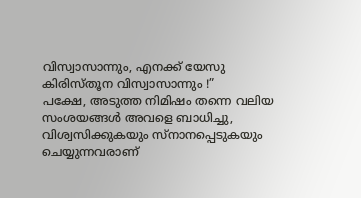വിസ്വാസാന്നും, എനക്ക് യേസു കിരിസ്തൂന വിസ്വാസാന്നും !”
പക്ഷേ, അടുത്ത നിമിഷം തന്നെ വലിയ സംശയങ്ങൾ അവളെ ബാധിച്ചു,
വിശ്വസിക്കുകയും സ്നാനപ്പെടുകയും ചെയ്യുന്നവരാണ്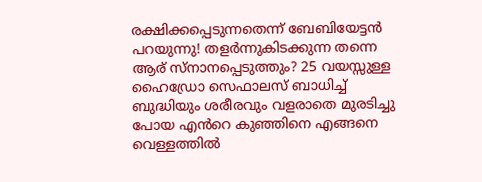രക്ഷിക്കപ്പെടുന്നതെന്ന് ബേബിയേട്ടൻ പറയുന്നു! തളർന്നുകിടക്കുന്ന തന്നെ ആര് സ്നാനപ്പെടുത്തും? 25 വയസ്സുള്ള ഹൈഡ്രോ സെഫാലസ് ബാധിച്ച് ബുദ്ധിയും ശരീരവും വളരാതെ മുരടിച്ചു പോയ എൻറെ കുഞ്ഞിനെ എങ്ങനെ വെള്ളത്തിൽ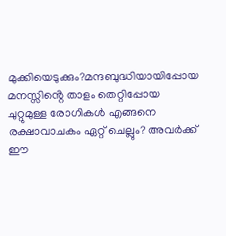മുക്കിയെടുക്കും?മന്ദബുദ്ധിയായിപ്പോയ മനസ്സിൻ്റെ താളം തെറ്റിപ്പോയ ചുറ്റുമുള്ള രോഗികൾ എങ്ങനെ രക്ഷാവാചകം ഏറ്റ് ചെല്ലും? അവർക്ക് ഈ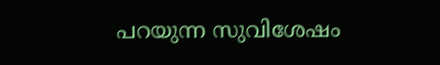പറയുന്ന സുവിശേഷം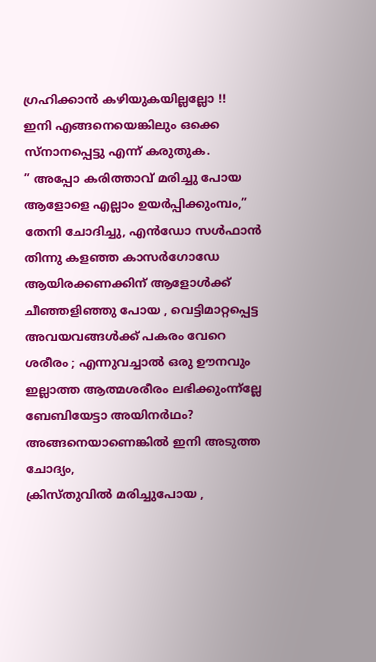ഗ്രഹിക്കാൻ കഴിയുകയില്ലല്ലോ !!
ഇനി എങ്ങനെയെങ്കിലും ഒക്കെ സ്നാനപ്പെട്ടു എന്ന് കരുതുക.
” അപ്പോ കരിത്താവ് മരിച്ചു പോയ ആളോളെ എല്ലാം ഉയർപ്പിക്കുംമ്പം,”
തേനി ചോദിച്ചു, എൻഡോ സൾഫാൻ തിന്നു കളഞ്ഞ കാസർഗോഡേ ആയിരക്കണക്കിന് ആളോൾക്ക് ചീഞ്ഞളിഞ്ഞു പോയ , വെട്ടിമാറ്റപ്പെട്ട അവയവങ്ങൾക്ക് പകരം വേറെ ശരീരം ; എന്നുവച്ചാൽ ഒരു ഊനവും ഇല്ലാത്ത ആത്മശരീരം ലഭിക്കുംന്ന്ല്ലേ ബേബിയേട്ടാ അയിനർഥം?
അങ്ങനെയാണെങ്കിൽ ഇനി അടുത്ത ചോദ്യം,
ക്രിസ്തുവിൽ മരിച്ചുപോയ ,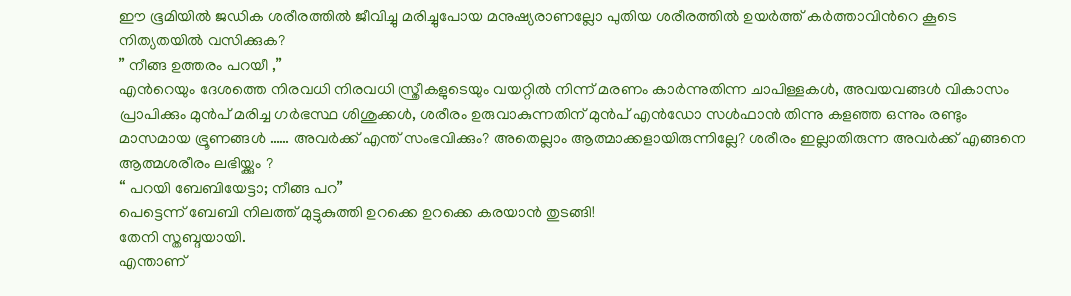ഈ ഭൂമിയിൽ ജഡിക ശരീരത്തിൽ ജീവിച്ചു മരിച്ചുപോയ മനുഷ്യരാണല്ലോ പുതിയ ശരീരത്തിൽ ഉയർത്ത് കർത്താവിൻറെ കൂടെ നിത്യതയിൽ വസിക്കുക?
” നീങ്ങ ഉത്തരം പറയീ ,”
എൻറെയും ദേശത്തെ നിരവധി നിരവധി സ്ത്രീകളുടെയും വയറ്റിൽ നിന്ന് മരണം കാർന്നുതിന്ന ചാപിള്ളകൾ, അവയവങ്ങൾ വികാസം പ്രാപിക്കും മുൻപ് മരിച്ച ഗർഭസ്ഥ ശിശുക്കൾ, ശരീരം ഉരുവാകുന്നതിന് മുൻപ് എൻഡോ സൾഫാൻ തിന്നു കളഞ്ഞ ഒന്നും രണ്ടും മാസമായ ഭ്രൂണങ്ങൾ …… അവർക്ക് എന്ത് സംഭവിക്കും? അതെല്ലാം ആത്മാക്കളായിരുന്നില്ലേ? ശരീരം ഇല്ലാതിരുന്ന അവർക്ക് എങ്ങനെ ആത്മശരീരം ലഭിയ്ക്കും ?
“ പറയി ബേബിയേട്ടാ; നീങ്ങ പറ”
പെട്ടെന്ന് ബേബി നിലത്ത് മുട്ടുകുത്തി ഉറക്കെ ഉറക്കെ കരയാൻ തുടങ്ങി!
തേനി സ്തബ്ദയായി.
എന്താണ്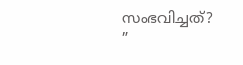സംഭവിച്ചത്?
”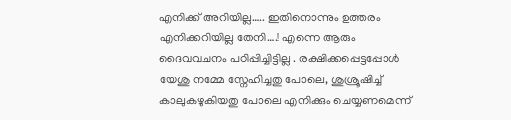എനിക്ക് അറിയില്ല….. ഇതിനൊന്നും ഉത്തരം എനിക്കറിയില്ല തേനി….! എന്നെ ആരും ദൈവവചനം പഠിപ്പിച്ചിട്ടില്ല . രക്ഷിക്കപ്പെട്ടപ്പോൾ യേശു നമ്മേ സ്നേഹിച്ചതു പോലെ, ശുശ്രൂഷിച്ച് കാലുകഴുകിയതു പോലെ എനിക്കും ചെയ്യണമെന്ന്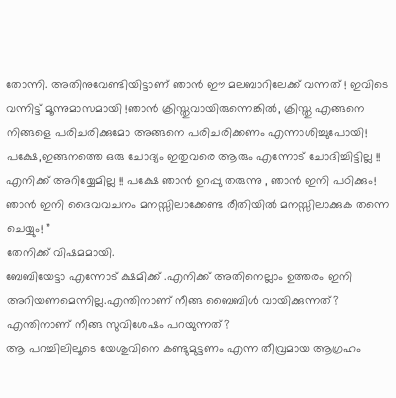തോന്നി. അതിനുവേണ്ടിയിട്ടാണ് ഞാൻ ഈ മലബാറിലേക്ക് വന്നത് ! ഇവിടെ വന്നിട്ട് മൂന്നുമാസമായി !ഞാൻ ക്രിസ്തുവായിരുന്നെങ്കിൽ, ക്രിസ്തു എങ്ങനെ നിങ്ങളെ പരിചരിക്കുമോ അങ്ങനെ പരിചരിക്കണം എന്നാശിച്ചുപോയി! പക്ഷേ,ഇങ്ങനത്തെ ഒരു ചോദ്യം ഇതുവരെ ആരും എന്നോട് ചോദിച്ചിട്ടില്ല !! എനിക്ക് അറിയ്യേമില്ല !! പക്ഷേ ഞാൻ ഉറപ്പു തരുന്നു , ഞാൻ ഇനി പഠിക്കും! ഞാൻ ഇനി ദൈവവചനം മനസ്സിലാക്കേണ്ട രീതിയിൽ മനസ്സിലാക്കുക തന്നെ ചെയ്യും! ”
തേനിക്ക് വിഷമമായി.
ബേബിയേട്ടാ എന്നോട് ക്ഷമിക്ക് .എനിക്ക് അതിനെല്ലാം ഉത്തരം ഇനി അറിയണമെന്നില്ല.എന്തിനാണ് നീങ്ങ ബൈബിൾ വായിക്കുന്നത്? എന്തിനാണ് നീങ്ങ സുവിശേഷം പറയുന്നത്?
ആ പറച്ചിലിലൂടെ യേശുവിനെ കണ്ടുമുട്ടണം എന്ന തീവ്രമായ ആഗ്രഹം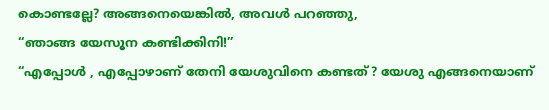കൊണ്ടല്ലേ? അങ്ങനെയെങ്കിൽ, അവൾ പറഞ്ഞു,
“ഞാങ്ങ യേസൂന കണ്ടിക്കിനി!”
“എപ്പോൾ , എപ്പോഴാണ് തേനി യേശുവിനെ കണ്ടത്? യേശു എങ്ങനെയാണ്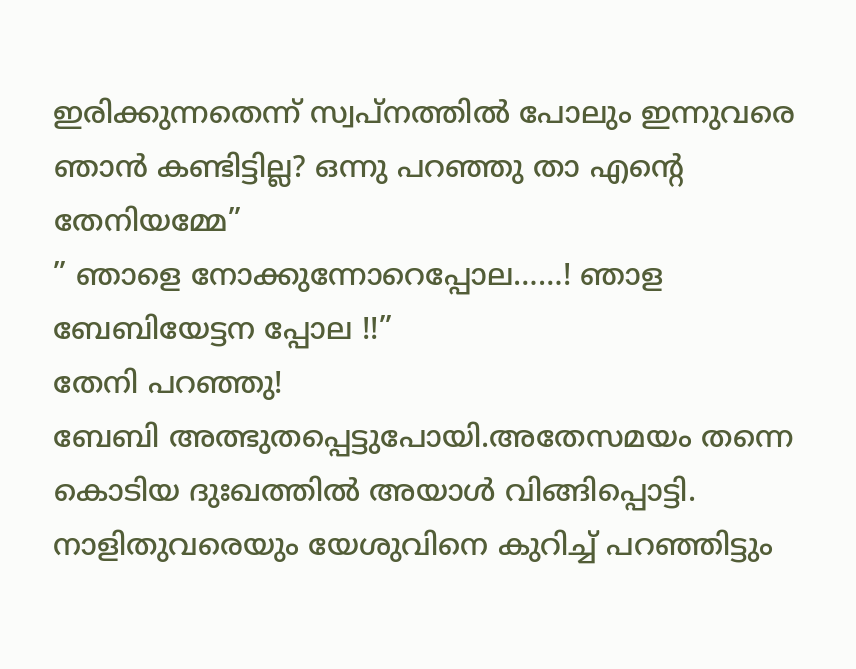ഇരിക്കുന്നതെന്ന് സ്വപ്നത്തിൽ പോലും ഇന്നുവരെ ഞാൻ കണ്ടിട്ടില്ല? ഒന്നു പറഞ്ഞു താ എൻ്റെ തേനിയമ്മേ”
” ഞാളെ നോക്കുന്നോറെപ്പോല……! ഞാള ബേബിയേട്ടന പ്പോല !!”
തേനി പറഞ്ഞു!
ബേബി അത്ഭുതപ്പെട്ടുപോയി.അതേസമയം തന്നെ കൊടിയ ദുഃഖത്തിൽ അയാൾ വിങ്ങിപ്പൊട്ടി. നാളിതുവരെയും യേശുവിനെ കുറിച്ച് പറഞ്ഞിട്ടും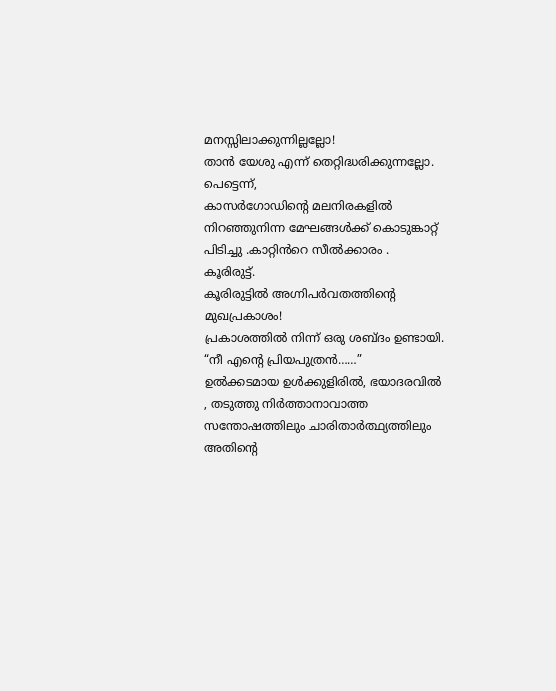മനസ്സിലാക്കുന്നില്ലല്ലോ!
താൻ യേശു എന്ന് തെറ്റിദ്ധരിക്കുന്നല്ലോ.
പെട്ടെന്ന്,
കാസർഗോഡിന്റെ മലനിരകളിൽ നിറഞ്ഞുനിന്ന മേഘങ്ങൾക്ക് കൊടുങ്കാറ്റ് പിടിച്ചു .കാറ്റിൻറെ സീൽക്കാരം .
കൂരിരുട്ട്.
കൂരിരുട്ടിൽ അഗ്നിപർവതത്തിന്റെ മുഖപ്രകാശം!
പ്രകാശത്തിൽ നിന്ന് ഒരു ശബ്ദം ഉണ്ടായി.
“നീ എൻ്റെ പ്രിയപുത്രൻ……”
ഉൽക്കടമായ ഉൾക്കുളിരിൽ, ഭയാദരവിൽ , തടുത്തു നിർത്താനാവാത്ത സന്തോഷത്തിലും ചാരിതാർത്ഥ്യത്തിലും അതിൻ്റെ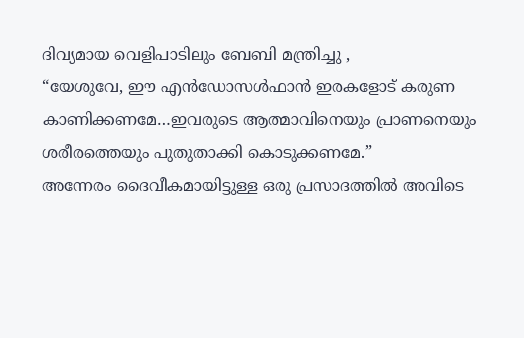ദിവ്യമായ വെളിപാടിലും ബേബി മന്ത്രിച്ചു ,
“യേശുവേ, ഈ എൻഡോസൾഫാൻ ഇരകളോട് കരുണ കാണിക്കണമേ…ഇവരുടെ ആത്മാവിനെയും പ്രാണനെയും ശരീരത്തെയും പുതുതാക്കി കൊടുക്കണമേ.”
അന്നേരം ദൈവീകമായിട്ടുള്ള ഒരു പ്രസാദത്തിൽ അവിടെ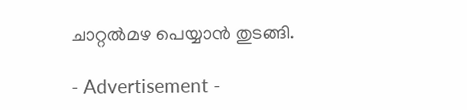ചാറ്റൽമഴ പെയ്യാൻ തുടങ്ങി.

- Advertisement -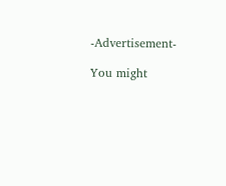-Advertisement-

You might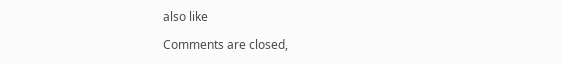also like

Comments are closed,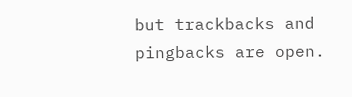but trackbacks and pingbacks are open.